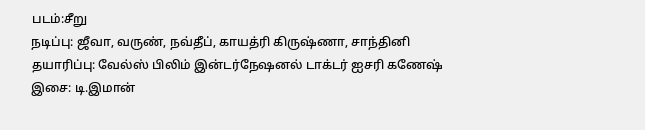படம்:சீறு
நடிப்பு: ஜீவா, வருண், நவ்தீப், காயத்ரி கிருஷ்ணா, சாந்தினி
தயாரிப்பு: வேல்ஸ் பிலிம் இன்டர்நேஷனல் டாக்டர் ஐசரி கணேஷ்
இசை: டி.இமான்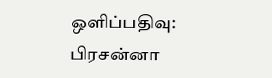ஒளிப்பதிவு: பிரசன்னா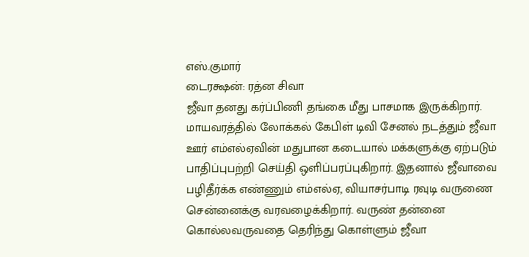எஸ்.குமார்
டைரக்ஷன்: ரத்ன சிவா
ஜீவா தனது கர்ப்பிணி தங்கை மீது பாசமாக இருக்கிறார். மாயவரத்தில் லோக்கல் கேபிள் டிவி சேனல் நடத்தும் ஜீவா ஊர் எம்எல்ஏவின் மதுபான கடையால் மக்களுக்கு ஏற்படும் பாதிப்புபற்றி செய்தி ஒளிப்பரப்புகிறார். இதனால் ஜீவாவை பழிதீர்க்க எண்ணும் எம்எல்ஏ, வியாசர்பாடி ரவுடி வருணை சென்னைக்கு வரவழைக்கிறார். வருண் தன்னை கொல்லவருவதை தெரிந்து கொள்ளும் ஜீவா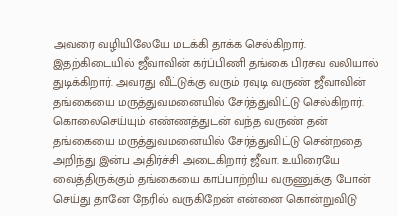அவரை வழியிலேயே மடக்கி தாக்க செல்கிறார். இதற்கிடையில் ஜீவாவின் கர்ப்பிணி தங்கை பிரசவ வலியால் துடிக்கிறார். அவரது வீட்டுக்கு வரும் ரவுடி வருண் ஜீவாவின் தங்கையை மருத்துவமனையில் சேர்த்துவிட்டு செல்கிறார். கொலைசெய்யும் எண்ணத்துடன் வந்த வருண் தன் தங்கையை மருத்துவமனையில் சேர்த்துவிட்டு சென்றதை அறிந்து இன்ப அதிர்ச்சி அடைகிறார் ஜீவா. உயிரையே வைத்திருக்கும் தங்கையை காப்பாற்றிய வருணுக்கு போன் செய்து தானே நேரில் வருகிறேன் என்னை கொன்றுவிடு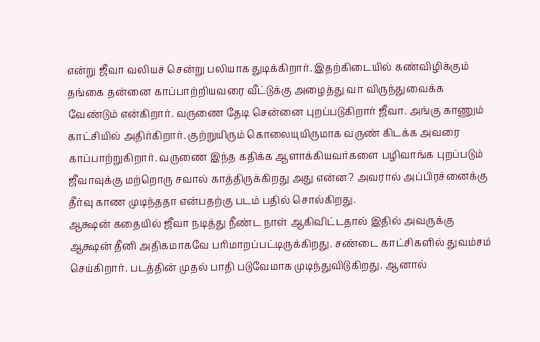என்று ஜீவா வலியச் சென்று பலியாக துடிக்கிறார். இதற்கிடையில் கண்விழிக்கும் தங்கை தன்னை காப்பாற்றியவரை வீட்டுக்கு அழைத்து வா விருந்துவைக்க வேண்டும் என்கிறார். வருணை தேடி சென்னை புறப்படுகிறார் ஜீவா. அங்கு காணும் காட்சியில் அதிர்கிறார். குற்றுயிரும் கொலையுயிருமாக வருண் கிடக்க அவரை காப்பாற்றுகிறார். வருணை இந்த கதிக்க ஆளாக்கியவர்களை பழிவாங்க புறப்படும் ஜீவாவுக்கு மற்றொரு சவால் காத்திருக்கிறது அது என்ன? அவரால் அப்பிரச்னைக்கு தீர்வு காண முடிந்ததா என்பதற்கு படம் பதில் சொல்கிறது.
ஆக்ஷன் கதையில் ஜீவா நடித்து நீண்ட நாள் ஆகிவிட்டதால் இதில் அவருக்கு ஆக்ஷன் தீனி அதிகமாகவே பரிமாறப்பட்டிருக்கிறது. சண்டை காட்சிகளில் துவம்சம் செய்கிறார். படத்தின் முதல் பாதி படுவேமாக முடிந்துவிடுகிறது. ஆனால்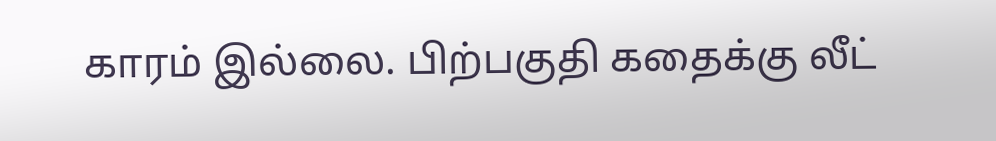காரம் இல்லை. பிற்பகுதி கதைக்கு லீட்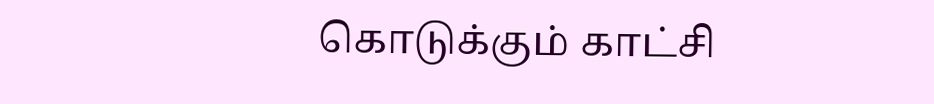கொடுக்கும் காட்சி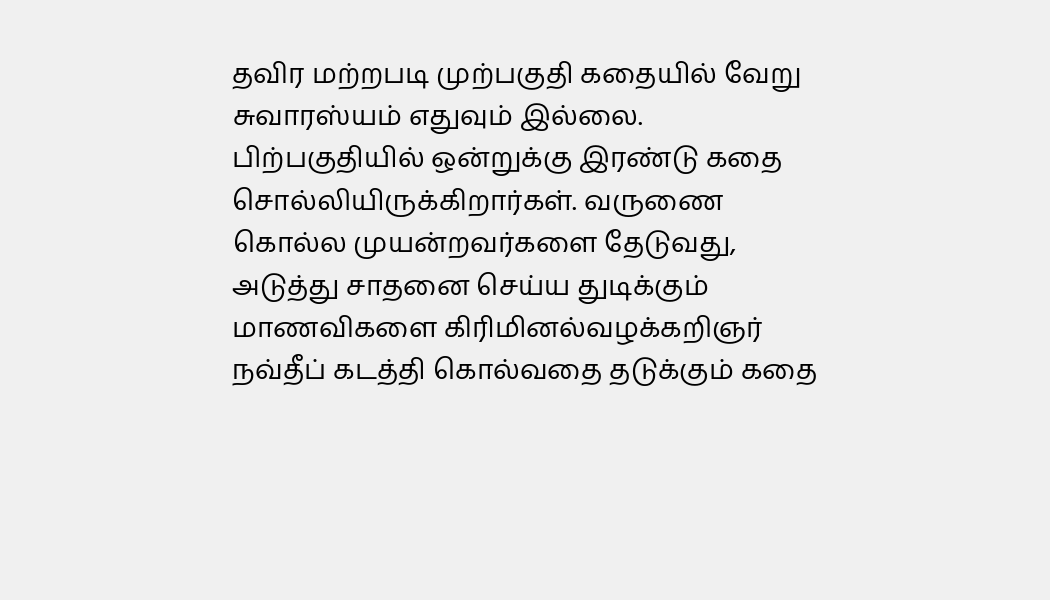தவிர மற்றபடி முற்பகுதி கதையில் வேறு சுவாரஸ்யம் எதுவும் இல்லை. பிற்பகுதியில் ஒன்றுக்கு இரண்டு கதை சொல்லியிருக்கிறார்கள். வருணை கொல்ல முயன்றவர்களை தேடுவது, அடுத்து சாதனை செய்ய துடிக்கும் மாணவிகளை கிரிமினல்வழக்கறிஞர் நவ்தீப் கடத்தி கொல்வதை தடுக்கும் கதை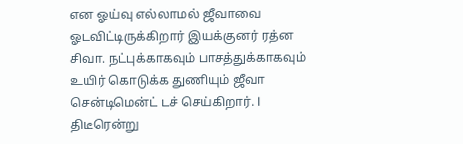என ஓய்வு எல்லாமல் ஜீவாவை ஓடவிட்டிருக்கிறார் இயக்குனர் ரத்ன சிவா. நட்புக்காகவும் பாசத்துக்காகவும் உயிர் கொடுக்க துணியும் ஜீவா சென்டிமென்ட் டச் செய்கிறார். l
திடீரென்று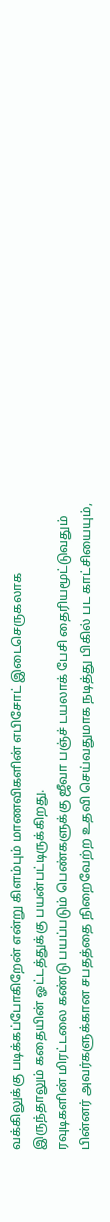வக்கிலுக்கு படிக்கப்போகிறேன் என்று கிளம்பும் மாணவிகளின் எபிசோட் இடைசெருகலாக இருந்தாலும் கதையின் ஓட்டத்துக்கு பயன்பட்டிருக்கிறது.
ரவுடிகளின் மிரட்டலை கண்டு பயப்படும் பெண்களுக்கு ஜீவா பஞ்ச் டயலாக் பேசி தைரியமூட்டுவதும் பின்னர் அவர்களுக்கான சபதத்தை நிறைவேற்ற உதவி செய்வதுமாக நடித்து பிகில் பட காட்சியையும்,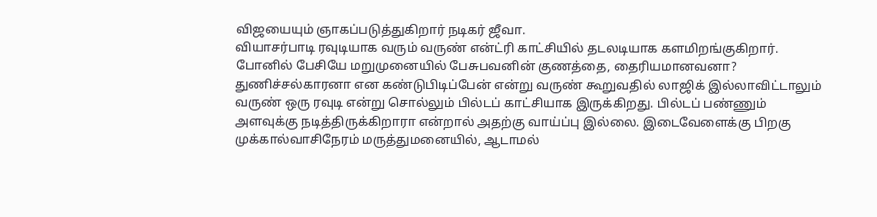விஜயையும் ஞாகப்படுத்துகிறார் நடிகர் ஜீவா.
வியாசர்பாடி ரவுடியாக வரும் வருண் என்ட்ரி காட்சியில் தடலடியாக களமிறங்குகிறார். போனில் பேசியே மறுமுனையில் பேசுபவனின் குணத்தை, தைரியமானவனா? துணிச்சல்காரனா என கண்டுபிடிப்பேன் என்று வருண் கூறுவதில் லாஜிக் இல்லாவிட்டாலும் வருண் ஒரு ரவுடி என்று சொல்லும் பில்டப் காட்சியாக இருக்கிறது. பில்டப் பண்ணும் அளவுக்கு நடித்திருக்கிறாரா என்றால் அதற்கு வாய்ப்பு இல்லை. இடைவேளைக்கு பிறகு முக்கால்வாசிநேரம் மருத்துமனையில், ஆடாமல்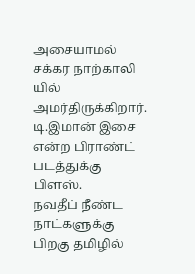அசையாமல் சக்கர நாற்காலி யில் அமர்திருக்கிறார். டி.இமான் இசை என்ற பிராண்ட் படத்துக்கு பிளஸ்.
நவதீப் நீண்ட நாட்களுக்கு பிறகு தமிழில்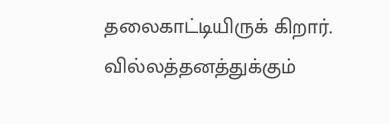தலைகாட்டியிருக் கிறார். வில்லத்தனத்துக்கும்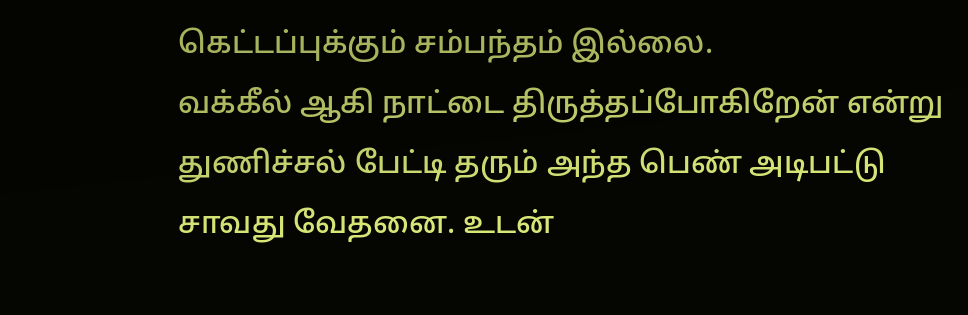கெட்டப்புக்கும் சம்பந்தம் இல்லை.
வக்கீல் ஆகி நாட்டை திருத்தப்போகிறேன் என்று துணிச்சல் பேட்டி தரும் அந்த பெண் அடிபட்டு சாவது வேதனை. உடன்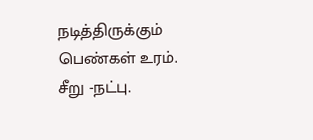நடித்திருக்கும் பெண்கள் உரம்.
சீறு -நட்பு.